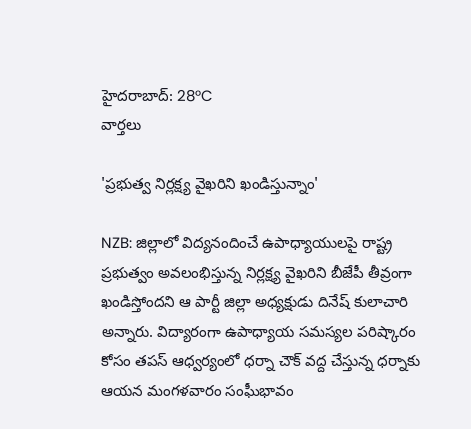హైదరాబాద్: 28°C
వార్తలు

'ప్రభుత్వ నిర్లక్ష్య వైఖరిని ఖండిస్తున్నాం'

NZB: జిల్లాలో విద్యనందించే ఉపాధ్యాయులపై రాష్ట్ర ప్రభుత్వం అవలంభిస్తున్న నిర్లక్ష్య వైఖరిని బీజేపీ తీవ్రంగా ఖండిస్తోందని ఆ పార్టీ జిల్లా అధ్యక్షుడు దినేష్ కులాచారి అన్నారు. విద్యారంగా ఉపాధ్యాయ సమస్యల పరిష్కారం కోసం తపస్ ఆధ్వర్యంలో ధర్నా చౌక్ వద్ద చేస్తున్న ధర్నాకు ఆయన మంగళవారం సంఘీభావం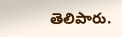తెలిపారు.